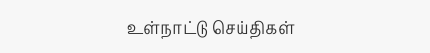உள்நாட்டு செய்திகள்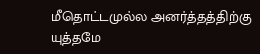மீதொட்டமுல்ல அனர்த்தத்திற்கு யுத்தமே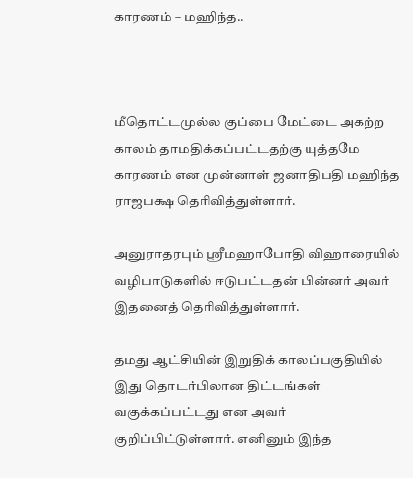காரணம் – மஹிந்த..



மீதொட்டமுல்ல குப்பை மேட்டை அகற்ற காலம் தாமதிக்கப்பட்டதற்கு யுத்தமே காரணம் என முன்னாள் ஜனாதிபதி மஹிந்த ராஜபக்ஷ தெரிவித்துள்ளார்.

அனுராதரபும் ஸ்ரீமஹாபோதி விஹாரையில் வழிபாடுகளில் ஈடுபட்டதன் பின்னர் அவர் இதனைத் தெரிவித்துள்ளார்.

தமது ஆட்சியின் இறுதிக் காலப்பகுதியில் இது தொடர்பிலான திட்டங்கள் வகுக்கப்பட்டது என அவர் குறிப்பிட்டுள்ளார். எனினும் இந்த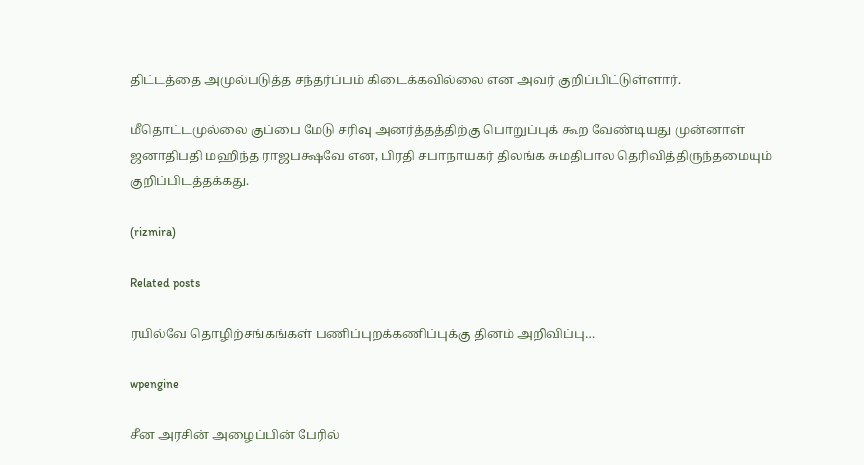திட்டத்தை அமுல்படுத்த சந்தர்ப்பம் கிடைக்கவில்லை என அவர் குறிப்பிட்டுள்ளார்.

மீதொட்டமுல்லை குப்பை மேடு சரிவு அனர்த்தத்திற்கு பொறுப்புக் கூற வேண்டியது முன்னாள் ஜனாதிபதி மஹிந்த ராஜபக்ஷவே என, பிரதி சபாநாயகர் திலங்க சுமதிபால தெரிவித்திருந்தமையும் குறிப்பிடத்தக்கது.

(rizmira)

Related posts

ரயில்வே தொழிற்சங்கங்கள் பணிப்புறக்கணிப்புக்கு தினம் அறிவிப்பு…

wpengine

சீன அரசின் அழைப்பின் பேரில்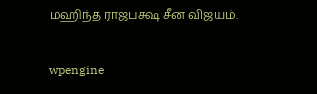மஹிந்த ராஜபக்ஷ சீன விஜயம்.

wpengine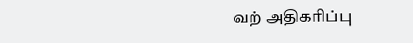வற் அதிகரிப்பு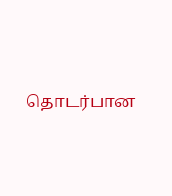தொடர்பான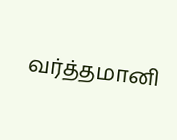வர்த்தமானி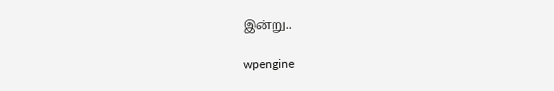இன்று..

wpengine